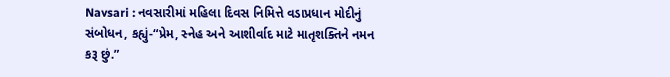Navsari : નવસારીમાં મહિલા દિવસ નિમિત્તે વડાપ્રધાન મોદીનું સંબોધન, કહ્યું-“પ્રેમ, સ્નેહ અને આશીર્વાદ માટે માતૃશક્તિને નમન કરૂ છું.”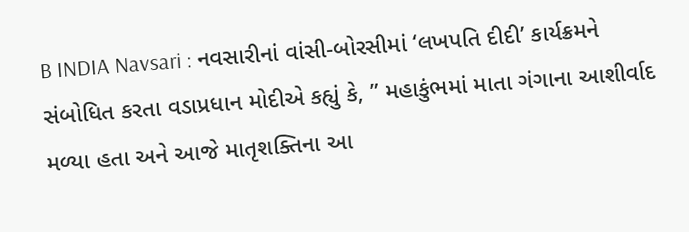B INDIA Navsari : નવસારીનાં વાંસી-બોરસીમાં ‘લખપતિ દીદી’ કાર્યક્રમને સંબોધિત કરતા વડાપ્રધાન મોદીએ કહ્યું કે, ” મહાકુંભમાં માતા ગંગાના આશીર્વાદ મળ્યા હતા અને આજે માતૃશક્તિના આ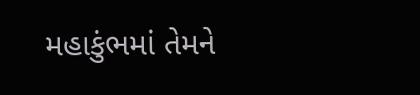મહાકુંભમાં તેમને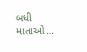બધી માતાઓ…